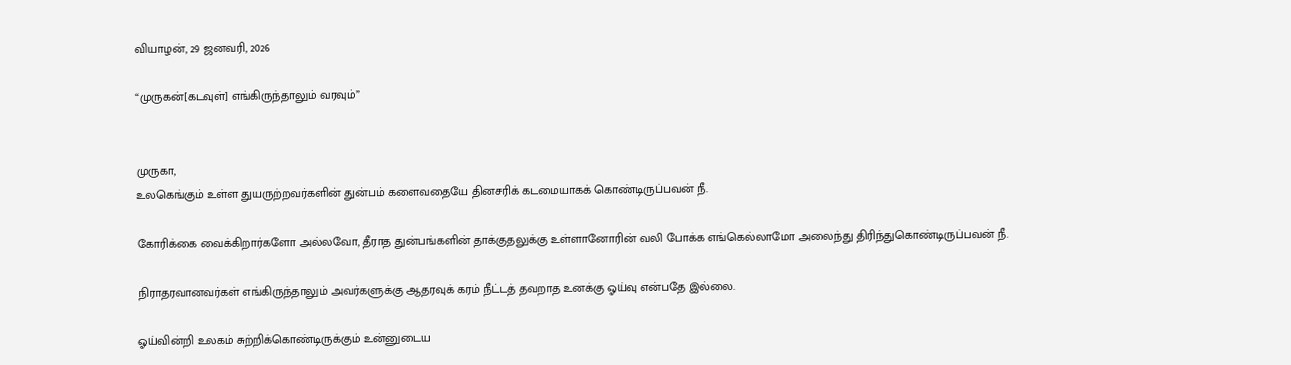வியாழன், 29 ஜனவரி, 2026

“முருகன்[கடவுள்] எங்கிருந்தாலும் வரவும்”


முருகா,
உலகெங்கும் உள்ள துயருற்றவர்களின் துன்பம் களைவதையே தினசரிக் கடமையாகக் கொண்டிருப்பவன் நீ.

கோரிக்கை வைக்கிறார்களோ அல்லவோ, தீராத துன்பங்களின் தாக்குதலுக்கு உள்ளானோரின் வலி போக்க எங்கெல்லாமோ அலைந்து திரிந்துகொண்டிருப்பவன் நீ.

நிராதரவானவர்கள் எங்கிருந்தாலும் அவர்களுக்கு ஆதரவுக் கரம் நீட்டத் தவறாத உனக்கு ஓய்வு என்பதே இல்லை.

ஓய்வின்றி உலகம் சுற்றிக்கொண்டிருக்கும் உன்னுடைய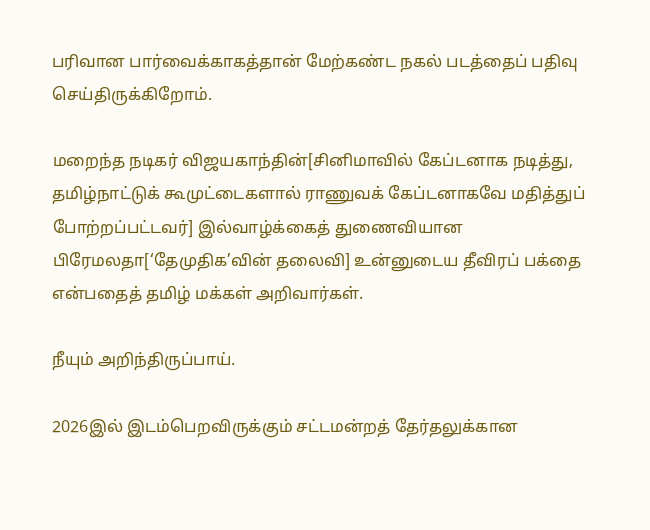பரிவான பார்வைக்காகத்தான் மேற்கண்ட நகல் படத்தைப் பதிவு செய்திருக்கிறோம்.

மறைந்த நடிகர் விஜயகாந்தின்[சினிமாவில் கேப்டனாக நடித்து, தமிழ்நாட்டுக் கூமுட்டைகளால் ராணுவக் கேப்டனாகவே மதித்துப் போற்றப்பட்டவர்] இல்வாழ்க்கைத் துணைவியான பிரேமலதா[‘தேமுதிக’வின் தலைவி] உன்னுடைய தீவிரப் பக்தை என்பதைத் தமிழ் மக்கள் அறிவார்கள்.

நீயும் அறிந்திருப்பாய்.

2026இல் இடம்பெறவிருக்கும் சட்டமன்றத் தேர்தலுக்கான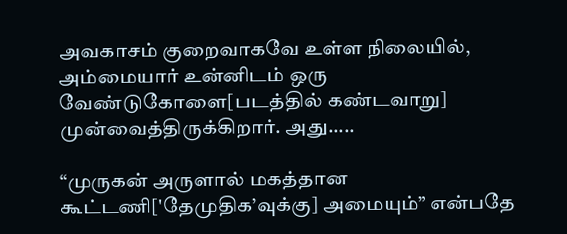அவகாசம் குறைவாகவே உள்ள நிலையில், அம்மையார் உன்னிடம் ஒரு வேண்டுகோளை[படத்தில் கண்டவாறு] முன்வைத்திருக்கிறார். அது.....

“முருகன் அருளால் மகத்தான கூட்டணி['தேமுதிக’வுக்கு] அமையும்” என்பதே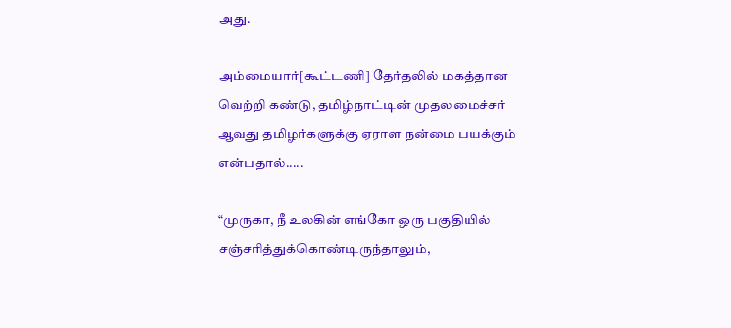அது.

அம்மையார்[கூட்டணி] தேர்தலில் மகத்தான வெற்றி கண்டு, தமிழ்நாட்டின் முதலமைச்சர் ஆவது தமிழர்களுக்கு ஏராள நன்மை பயக்கும் என்பதால்.....

“முருகா, நீ உலகின் எங்கோ ஒரு பகுதியில் சஞ்சரித்துக்கொண்டிருந்தாலும்,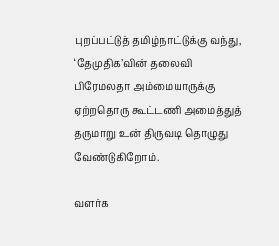புறப்பட்டுத் தமிழ்நாட்டுக்கு வந்து, ‘தேமுதிக’வின் தலைவி பிரேமலதா அம்மையாருக்கு ஏற்றதொரு கூட்டணி அமைத்துத் தருமாறு உன் திருவடி தொழுது வேண்டுகிறோம்.

வளர்க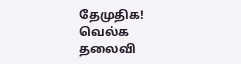தேமுதிக! வெல்க தலைவி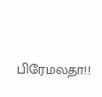பிரேமலதா!!